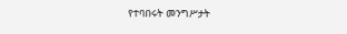የተባበሩት መንግሥታት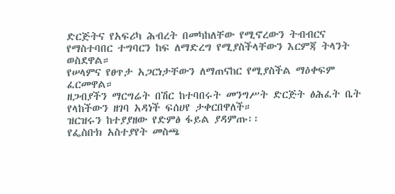ድርጅትና የአፍሪካ ሕብረት በመካከለቸው የሚኖረውን ትብብርና የማስተባበር ተግባርን ከፍ ለማድረግ የሚያስችላቸውን እርምጃ ትላንት ወስደዋል።
የሠላምና የፀጥታ አጋርነታቸውን ለማጠናከር የሚያስችል ማዕቀፍም ፈርመዋል።
ዘጋብያችን ማርግሬት በሽር ከተባበሩት መንግሥት ድርጅት ፅሕፈት ቤት የላከችውን ዘገባ አዳነች ፍሰሀየ ታቀርበዋለች።
ዝርዝሩን ከተያያዘው የድምፅ ፋይል ያዳምጡ፡፡
የፌስቡክ አስተያየት መስጫ